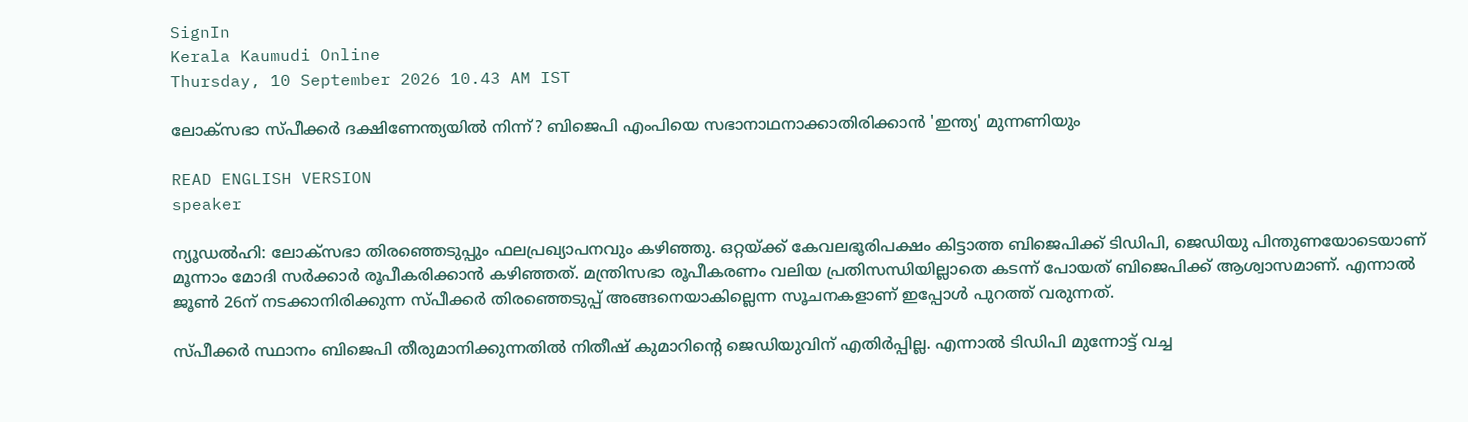SignIn
Kerala Kaumudi Online
Thursday, 10 September 2026 10.43 AM IST

ലോക്‌സഭാ സ്പീക്കര്‍ ദക്ഷിണേന്ത്യയില്‍ നിന്ന്? ബിജെപി എംപിയെ സഭാനാഥനാക്കാതിരിക്കാന്‍ 'ഇന്ത്യ' മുന്നണിയും

READ ENGLISH VERSION
speaker

ന്യൂഡല്‍ഹി: ലോക്‌സഭാ തിരഞ്ഞെടുപ്പും ഫലപ്രഖ്യാപനവും കഴിഞ്ഞു. ഒറ്റയ്ക്ക് കേവലഭൂരിപക്ഷം കിട്ടാത്ത ബിജെപിക്ക് ടിഡിപി, ജെഡിയു പിന്തുണയോടെയാണ് മൂന്നാം മോദി സര്‍ക്കാര്‍ രൂപീകരിക്കാന്‍ കഴിഞ്ഞത്. മന്ത്രിസഭാ രൂപീകരണം വലിയ പ്രതിസന്ധിയില്ലാതെ കടന്ന് പോയത് ബിജെപിക്ക് ആശ്വാസമാണ്. എന്നാല്‍ ജൂണ്‍ 26ന് നടക്കാനിരിക്കുന്ന സ്പീക്കര്‍ തിരഞ്ഞെടുപ്പ് അങ്ങനെയാകില്ലെന്ന സൂചനകളാണ് ഇപ്പോള്‍ പുറത്ത് വരുന്നത്.

സ്പീക്കര്‍ സ്ഥാനം ബിജെപി തീരുമാനിക്കുന്നതില്‍ നിതീഷ് കുമാറിന്റെ ജെഡിയുവിന് എതിര്‍പ്പില്ല. എന്നാല്‍ ടിഡിപി മുന്നോട്ട് വച്ച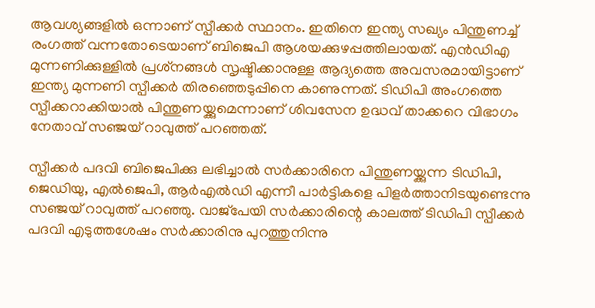ആവശ്യങ്ങളില്‍ ഒന്നാണ് സ്പീക്കര്‍ സ്ഥാനം. ഇതിനെ ഇന്ത്യ സഖ്യം പിന്തുണച്ച് രംഗത്ത് വന്നതോടെയാണ് ബിജെപി ആശയക്കുഴപ്പത്തിലായത്. എന്‍ഡിഎ മുന്നണിക്കുള്ളില്‍ പ്രശ്‌നങ്ങള്‍ സൃഷ്ടിക്കാനുള്ള ആദ്യത്തെ അവസരമായിട്ടാണ് ഇന്ത്യ മുന്നണി സ്പീക്കര്‍ തിരഞ്ഞെടുപ്പിനെ കാണുന്നത്. ടിഡിപി അംഗത്തെ സ്പീക്കറാക്കിയാല്‍ പിന്തുണയ്ക്കുമെന്നാണ് ശിവസേന ഉദ്ധവ് താക്കറെ വിഭാഗം നേതാവ് സഞ്ജയ് റാവുത്ത് പറഞ്ഞത്.

സ്പീക്കര്‍ പദവി ബിജെപിക്കു ലഭിച്ചാല്‍ സര്‍ക്കാരിനെ പിന്തുണയ്ക്കുന്ന ടിഡിപി, ജെഡിയു, എല്‍ജെപി, ആര്‍എല്‍ഡി എന്നീ പാര്‍ട്ടികളെ പിളര്‍ത്താനിടയുണ്ടെന്നു സഞ്ജയ് റാവുത്ത് പറഞ്ഞു. വാജ്‌പേയി സര്‍ക്കാരിന്റെ കാലത്ത് ടിഡിപി സ്പീക്കര്‍ പദവി എടുത്തശേഷം സര്‍ക്കാരിനു പുറത്തുനിന്നു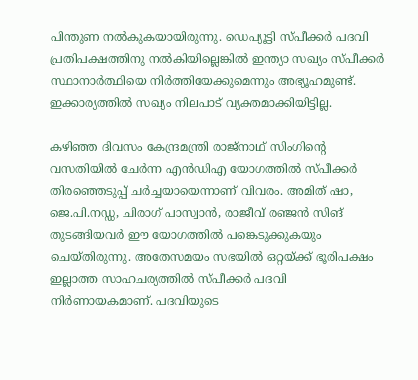പിന്തുണ നല്‍കുകയായിരുന്നു. ഡെപ്യൂട്ടി സ്പീക്കര്‍ പദവി പ്രതിപക്ഷത്തിനു നല്‍കിയില്ലെങ്കില്‍ ഇന്ത്യാ സഖ്യം സ്പീക്കര്‍ സ്ഥാനാര്‍ത്ഥിയെ നിര്‍ത്തിയേക്കുമെന്നും അഭ്യൂഹമുണ്ട്. ഇക്കാര്യത്തില്‍ സഖ്യം നിലപാട് വ്യക്തമാക്കിയിട്ടില്ല.

കഴിഞ്ഞ ദിവസം കേന്ദ്രമന്ത്രി രാജ്‌നാഥ് സിംഗിന്റെ വസതിയില്‍ ചേര്‍ന്ന എന്‍ഡിഎ യോഗത്തില്‍ സ്പീക്കര്‍ തിരഞ്ഞെടുപ്പ് ചര്‍ച്ചയായെന്നാണ് വിവരം. അമിത് ഷാ, ജെ.പി.നഡ്ഡ, ചിരാഗ് പാസ്വാന്‍, രാജീവ് രഞ്ജന്‍ സിങ് തുടങ്ങിയവര്‍ ഈ യോഗത്തില്‍ പങ്കെടുക്കുകയും ചെയ്തിരുന്നു. അതേസമയം സഭയില്‍ ഒറ്റയ്ക്ക് ഭൂരിപക്ഷം ഇല്ലാത്ത സാഹചര്യത്തില്‍ സ്പീക്കര്‍ പദവി നിര്‍ണായകമാണ്. പദവിയുടെ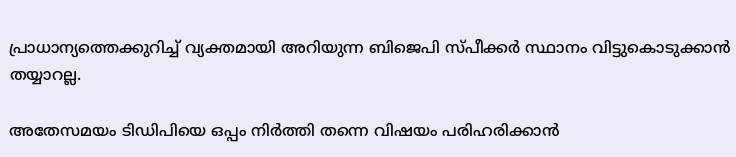പ്രാധാന്യത്തെക്കുറിച്ച് വ്യക്തമായി അറിയുന്ന ബിജെപി സ്പീക്കര്‍ സ്ഥാനം വിട്ടുകൊടുക്കാന്‍ തയ്യാറല്ല.

അതേസമയം ടിഡിപിയെ ഒപ്പം നിര്‍ത്തി തന്നെ വിഷയം പരിഹരിക്കാന്‍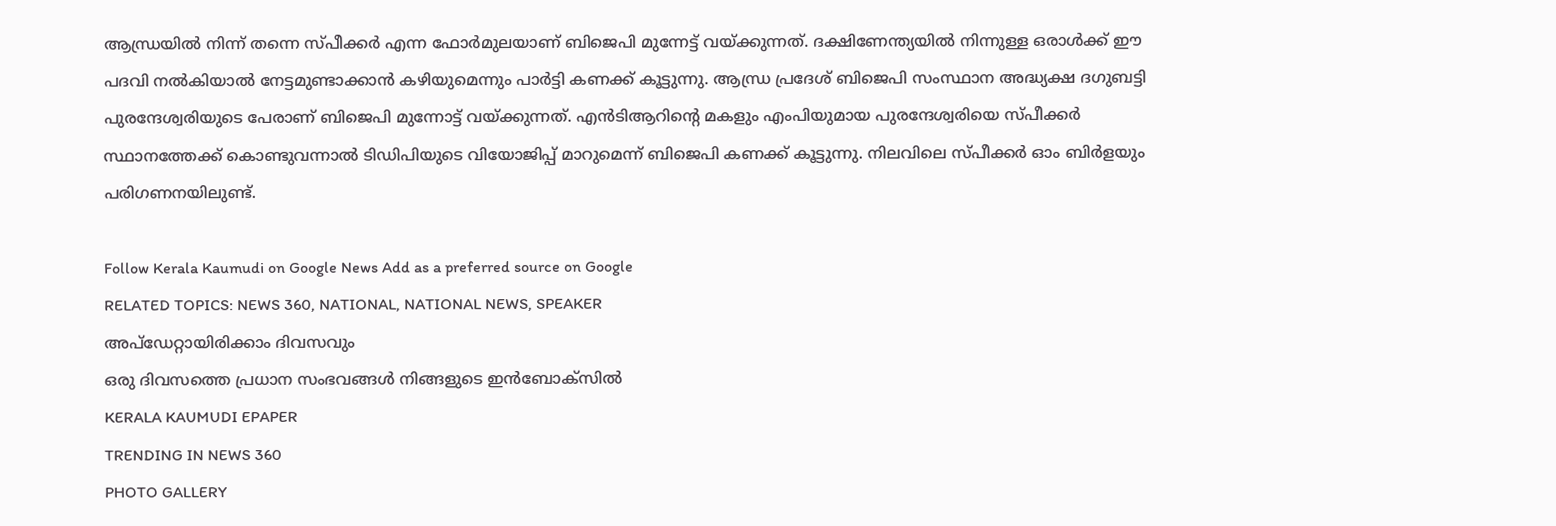ആന്ധ്രയില്‍ നിന്ന് തന്നെ സ്പീക്കര്‍ എന്ന ഫോര്‍മുലയാണ് ബിജെപി മുന്നേട്ട് വയ്ക്കുന്നത്. ദക്ഷിണേന്ത്യയില്‍ നിന്നുള്ള ഒരാള്‍ക്ക് ഈ പദവി നല്‍കിയാല്‍ നേട്ടമുണ്ടാക്കാന്‍ കഴിയുമെന്നും പാര്‍ട്ടി കണക്ക് കൂട്ടുന്നു. ആന്ധ്ര പ്രദേശ് ബിജെപി സംസ്ഥാന അദ്ധ്യക്ഷ ദഗുബട്ടി പുരന്ദേശ്വരിയുടെ പേരാണ് ബിജെപി മുന്നോട്ട് വയ്ക്കുന്നത്. എന്‍ടിആറിന്റെ മകളും എംപിയുമായ പുരന്ദേശ്വരിയെ സ്പീക്കര്‍ സ്ഥാനത്തേക്ക് കൊണ്ടുവന്നാല്‍ ടിഡിപിയുടെ വിയോജിപ്പ് മാറുമെന്ന് ബിജെപി കണക്ക് കൂട്ടുന്നു. നിലവിലെ സ്പീക്കര്‍ ഓം ബിര്‍ളയും പരിഗണനയിലുണ്ട്.

Follow Kerala Kaumudi on Google News Add as a preferred source on Google
RELATED TOPICS: NEWS 360, NATIONAL, NATIONAL NEWS, SPEAKER
അപ്ഡേറ്റായിരിക്കാം ദിവസവും
ഒരു ദിവസത്തെ പ്രധാന സംഭവങ്ങൾ നിങ്ങളുടെ ഇൻബോക്സിൽ
KERALA KAUMUDI EPAPER
TRENDING IN NEWS 360
PHOTO GALLERY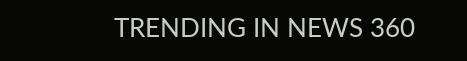TRENDING IN NEWS 360